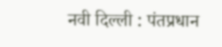नवी दिल्ली : पंतप्रधान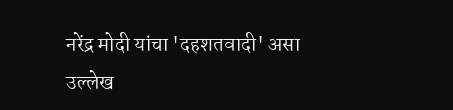नरेंद्र मोदी यांचा 'दहशतवादी' असा उल्लेख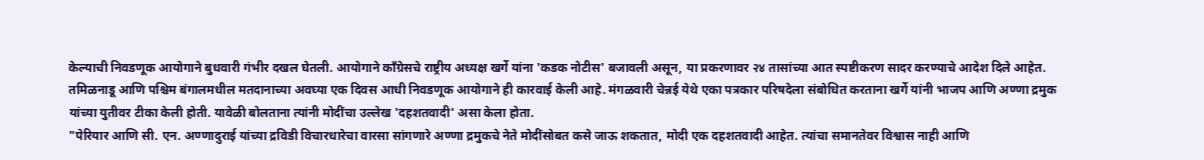केल्याची निवडणूक आयोगाने बुधवारी गंभीर दखल घेतली. आयोगाने काँग्रेसचे राष्ट्रीय अध्यक्ष खर्गे यांना 'कडक नोटीस' बजावली असून, या प्रकरणावर २४ तासांच्या आत स्पष्टीकरण सादर करण्याचे आदेश दिले आहेत. तमिळनाडू आणि पश्चिम बंगालमधील मतदानाच्या अवघ्या एक दिवस आधी निवडणूक आयोगाने ही कारवाई केली आहे. मंगळवारी चेन्नई येथे एका पत्रकार परिषदेला संबोधित करताना खर्गे यांनी भाजप आणि अण्णा द्रमुक यांच्या युतीवर टीका केली होती. यावेळी बोलताना त्यांनी मोदींचा उल्लेख 'दहशतवादी' असा केला होता.
"पेरियार आणि सी. एन. अण्णादुराई यांच्या द्रविडी विचारधारेचा वारसा सांगणारे अण्णा द्रमुकचे नेते मोदींसोबत कसे जाऊ शकतात, मोदी एक दहशतवादी आहेत. त्यांचा समानतेवर विश्वास नाही आणि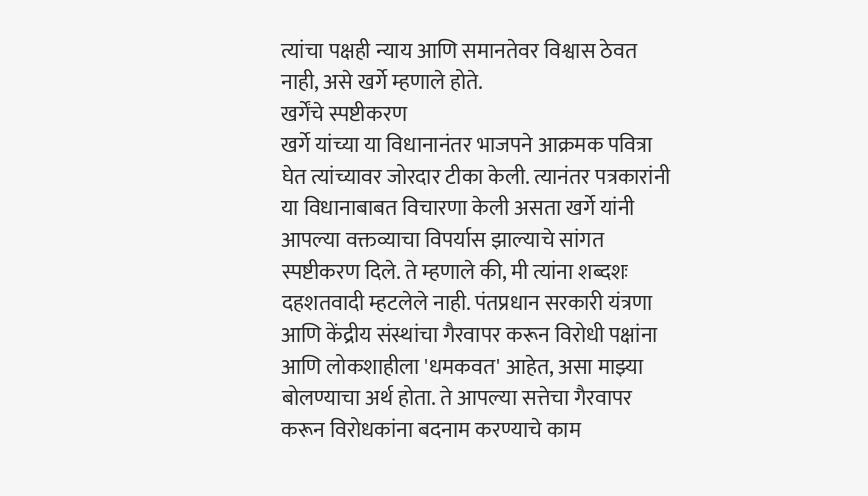त्यांचा पक्षही न्याय आणि समानतेवर विश्वास ठेवत नाही, असे खर्गे म्हणाले होते.
खर्गेंचे स्पष्टीकरण
खर्गे यांच्या या विधानानंतर भाजपने आक्रमक पवित्रा घेत त्यांच्यावर जोरदार टीका केली. त्यानंतर पत्रकारांनी या विधानाबाबत विचारणा केली असता खर्गे यांनी आपल्या वक्तव्याचा विपर्यास झाल्याचे सांगत स्पष्टीकरण दिले. ते म्हणाले की, मी त्यांना शब्दशः दहशतवादी म्हटलेले नाही. पंतप्रधान सरकारी यंत्रणा आणि केंद्रीय संस्थांचा गैरवापर करून विरोधी पक्षांना आणि लोकशाहीला 'धमकवत' आहेत, असा माझ्या बोलण्याचा अर्थ होता. ते आपल्या सत्तेचा गैरवापर करून विरोधकांना बदनाम करण्याचे काम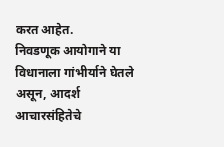करत आहेत.
निवडणूक आयोगाने या विधानाला गांभीर्याने घेतले असून, आदर्श आचारसंहितेचे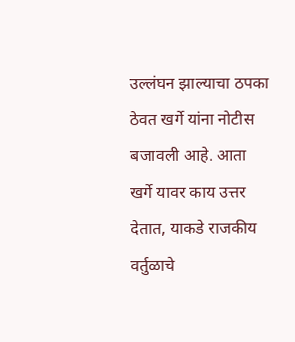उल्लंघन झाल्याचा ठपका ठेवत खर्गे यांना नोटीस बजावली आहे. आता खर्गे यावर काय उत्तर देतात, याकडे राजकीय वर्तुळाचे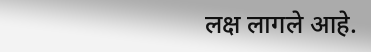लक्ष लागले आहे.